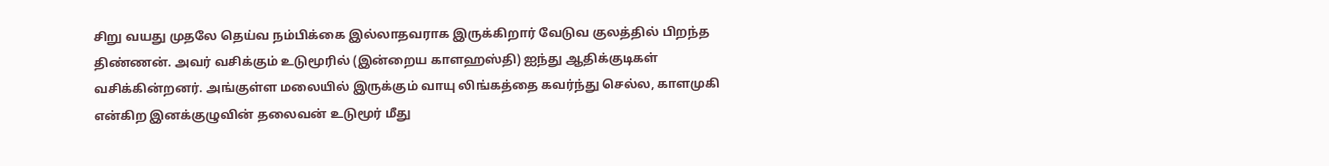சிறு வயது முதலே தெய்வ நம்பிக்கை இல்லாதவராக இருக்கிறார் வேடுவ குலத்தில் பிறந்த திண்ணன். அவர் வசிக்கும் உடுமூரில் (இன்றைய காளஹஸ்தி) ஐந்து ஆதிக்குடிகள் வசிக்கின்றனர். அங்குள்ள மலையில் இருக்கும் வாயு லிங்கத்தை கவர்ந்து செல்ல, காளமுகி என்கிற இனக்குழுவின் தலைவன் உடுமூர் மீது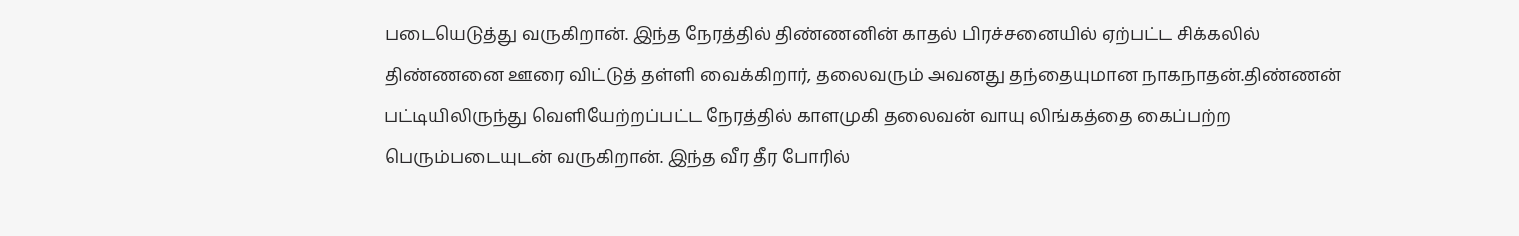படையெடுத்து வருகிறான். இந்த நேரத்தில் திண்ணனின் காதல் பிரச்சனையில் ஏற்பட்ட சிக்கலில் திண்ணனை ஊரை விட்டுத் தள்ளி வைக்கிறார், தலைவரும் அவனது தந்தையுமான நாகநாதன்.திண்ணன் பட்டியிலிருந்து வெளியேற்றப்பட்ட நேரத்தில் காளமுகி தலைவன் வாயு லிங்கத்தை கைப்பற்ற பெரும்படையுடன் வருகிறான். இந்த வீர தீர போரில்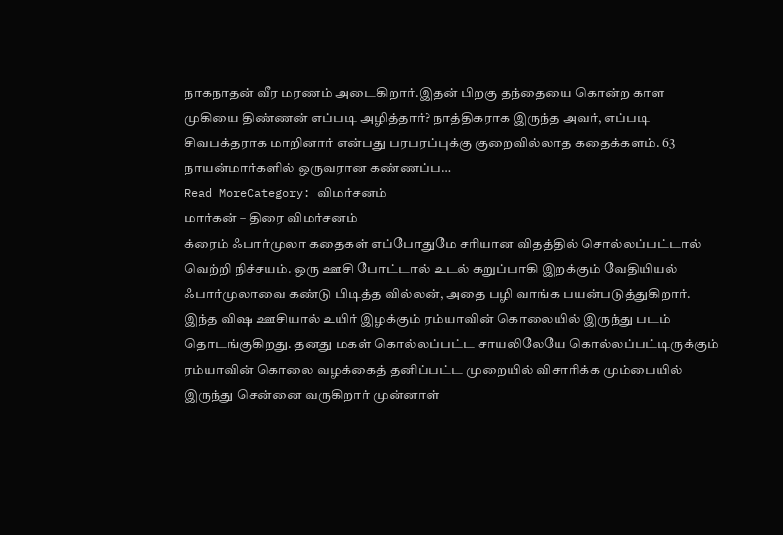நாகநாதன் வீர மரணம் அடைகிறார்.இதன் பிறகு தந்தையை கொன்ற காள முகியை திண்ணன் எப்படி அழித்தார்? நாத்திகராக இருந்த அவர், எப்படி சிவபக்தராக மாறினார் என்பது பரபரப்புக்கு குறைவில்லாத கதைக்களம். 63 நாயன்மார்களில் ஒருவரான கண்ணப்ப…
Read MoreCategory: விமர்சனம்
மார்கன் – திரை விமர்சனம்
க்ரைம் ஃபார்முலா கதைகள் எப்போதுமே சரியான விதத்தில் சொல்லப்பட்டால் வெற்றி நிச்சயம். ஒரு ஊசி போட்டால் உடல் கறுப்பாகி இறக்கும் வேதியியல் ஃபார்முலாவை கண்டு பிடித்த வில்லன், அதை பழி வாங்க பயன்படுத்துகிறார். இந்த விஷ ஊசியால் உயிர் இழக்கும் ரம்யாவின் கொலையில் இருந்து படம் தொடங்குகிறது. தனது மகள் கொல்லப்பட்ட சாயலிலேயே கொல்லப்பட்டிருக்கும் ரம்யாவின் கொலை வழக்கைத் தனிப்பட்ட முறையில் விசாரிக்க மும்பையில் இருந்து சென்னை வருகிறார் முன்னாள்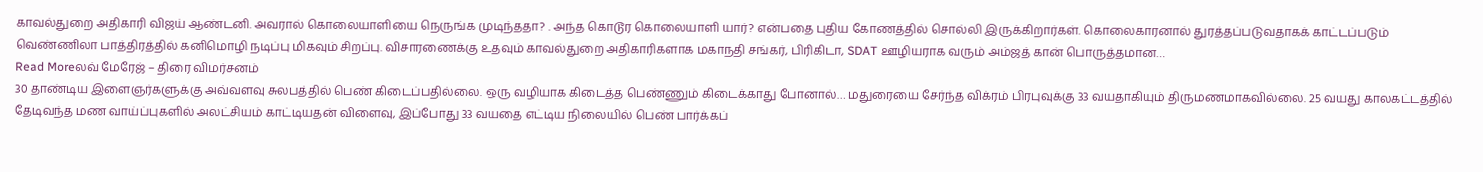காவல்துறை அதிகாரி விஜய் ஆண்டனி. அவரால் கொலையாளியை நெருங்க முடிந்ததா? . அந்த கொடூர கொலையாளி யார்? என்பதை புதிய கோணத்தில் சொல்லி இருக்கிறார்கள். கொலைகாரனால் துரத்தப்படுவதாகக் காட்டப்படும் வெண்ணிலா பாத்திரத்தில் கனிமொழி நடிப்பு மிகவும் சிறப்பு. விசாரணைக்கு உதவும் காவல்துறை அதிகாரிகளாக மகாநதி சங்கர், பிரிகிடா, SDAT ஊழியராக வரும் அம்ஜத் கான் பொருத்தமான…
Read Moreலவ் மேரேஜ் – திரை விமர்சனம்
30 தாண்டிய இளைஞர்களுக்கு அவ்வளவு சுலபத்தில் பெண் கிடைப்பதில்லை. ஒரு வழியாக கிடைத்த பெண்ணும் கிடைக்காது போனால்… மதுரையை சேர்ந்த விக்ரம் பிரபுவுக்கு 33 வயதாகியும் திருமணமாகவில்லை. 25 வயது காலகட்டத்தில் தேடிவந்த மண வாய்ப்புகளில் அலட்சியம் காட்டியதன் விளைவு, இப்போது 33 வயதை எட்டிய நிலையில் பெண் பார்க்கப்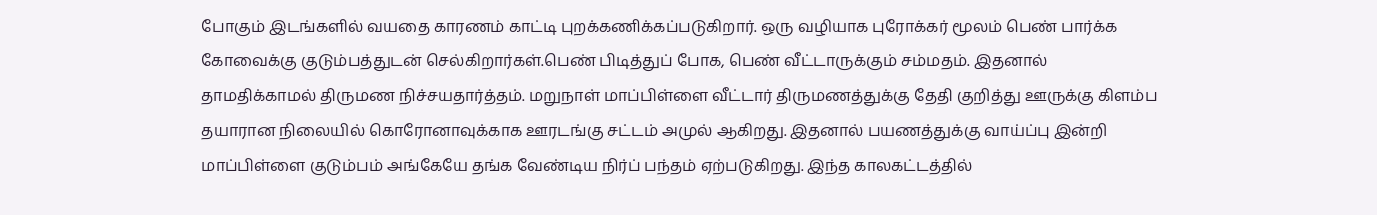போகும் இடங்களில் வயதை காரணம் காட்டி புறக்கணிக்கப்படுகிறார். ஒரு வழியாக புரோக்கர் மூலம் பெண் பார்க்க கோவைக்கு குடும்பத்துடன் செல்கிறார்கள்.பெண் பிடித்துப் போக, பெண் வீட்டாருக்கும் சம்மதம். இதனால் தாமதிக்காமல் திருமண நிச்சயதார்த்தம். மறுநாள் மாப்பிள்ளை வீட்டார் திருமணத்துக்கு தேதி குறித்து ஊருக்கு கிளம்ப தயாரான நிலையில் கொரோனாவுக்காக ஊரடங்கு சட்டம் அமுல் ஆகிறது. இதனால் பயணத்துக்கு வாய்ப்பு இன்றி மாப்பிள்ளை குடும்பம் அங்கேயே தங்க வேண்டிய நிர்ப் பந்தம் ஏற்படுகிறது. இந்த காலகட்டத்தில்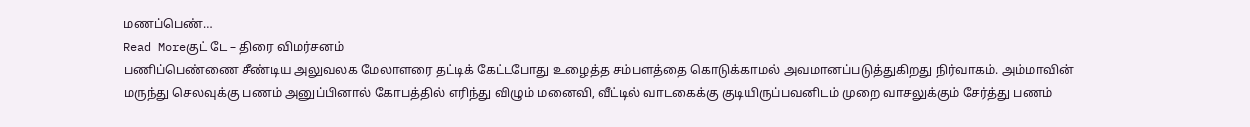மணப்பெண்…
Read Moreகுட் டே – திரை விமர்சனம்
பணிப்பெண்ணை சீண்டிய அலுவலக மேலாளரை தட்டிக் கேட்டபோது உழைத்த சம்பளத்தை கொடுக்காமல் அவமானப்படுத்துகிறது நிர்வாகம். அம்மாவின் மருந்து செலவுக்கு பணம் அனுப்பினால் கோபத்தில் எரிந்து விழும் மனைவி, வீட்டில் வாடகைக்கு குடியிருப்பவனிடம் முறை வாசலுக்கும் சேர்த்து பணம்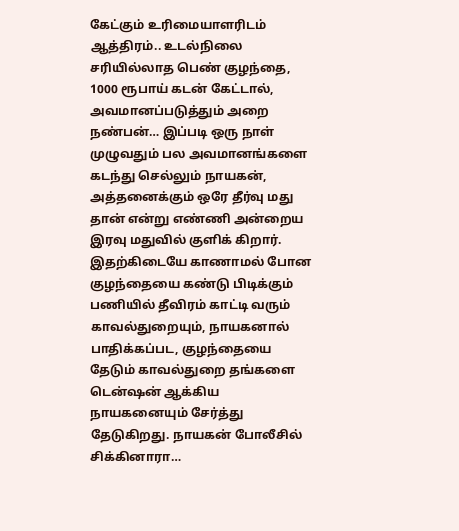கேட்கும் உரிமையாளரிடம் ஆத்திரம்.. உடல்நிலை சரியில்லாத பெண் குழந்தை, 1000 ரூபாய் கடன் கேட்டால், அவமானப்படுத்தும் அறை நண்பன்… இப்படி ஒரு நாள் முழுவதும் பல அவமானங்களை கடந்து செல்லும் நாயகன், அத்தனைக்கும் ஒரே தீர்வு மது தான் என்று எண்ணி அன்றைய இரவு மதுவில் குளிக் கிறார். இதற்கிடையே காணாமல் போன குழந்தையை கண்டு பிடிக்கும் பணியில் தீவிரம் காட்டி வரும் காவல்துறையும், நாயகனால் பாதிக்கப்பட, குழந்தையை தேடும் காவல்துறை தங்களை டென்ஷன் ஆக்கிய நாயகனையும் சேர்த்து தேடுகிறது. நாயகன் போலீசில் சிக்கினாரா…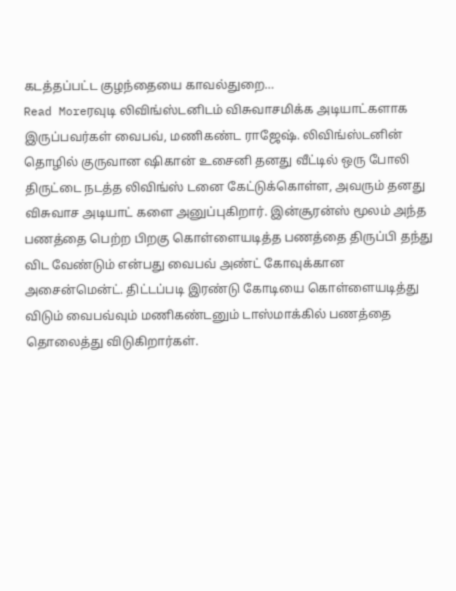கடத்தப்பட்ட குழந்தையை காவல்துறை…
Read Moreரவுடி லிவிங்ஸ்டனிடம் விசுவாசமிக்க அடியாட்களாக இருப்பவர்கள் வைபவ், மணிகண்ட ராஜேஷ். லிவிங்ஸ்டனின் தொழில் குருவான ஷிகான் உசைனி தனது வீட்டில் ஒரு போலி திருட்டை நடத்த லிவிங்ஸ் டனை கேட்டுக்கொள்ள, அவரும் தனது விசுவாச அடியாட் களை அனுப்புகிறார். இன்சூரன்ஸ் மூலம் அந்த பணத்தை பெற்ற பிறகு கொள்ளையடித்த பணத்தை திருப்பி தந்து விட வேண்டும் என்பது வைபவ் அண்ட் கோவுக்கான அசைன்மென்ட். திட்டப்படி இரண்டு கோடியை கொள்ளையடித்து விடும் வைபவ்வும் மணிகண்டனும் டாஸ்மாக்கில் பணத்தை தொலைத்து விடுகிறார்கள்.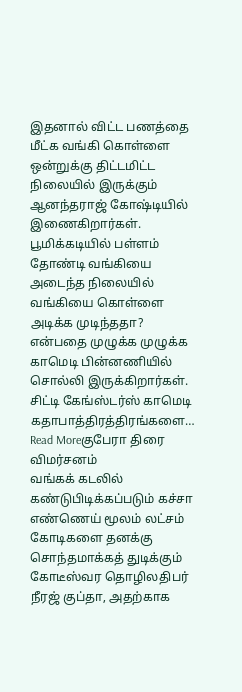இதனால் விட்ட பணத்தை மீட்க வங்கி கொள்ளை ஒன்றுக்கு திட்டமிட்ட நிலையில் இருக்கும் ஆனந்தராஜ் கோஷ்டியில் இணைகிறார்கள். பூமிக்கடியில் பள்ளம் தோண்டி வங்கியை அடைந்த நிலையில் வங்கியை கொள்ளை அடிக்க முடிந்ததா? என்பதை முழுக்க முழுக்க காமெடி பின்னணியில் சொல்லி இருக்கிறார்கள். சிட்டி கேங்ஸ்டர்ஸ் காமெடி கதாபாத்திரத்திரங்களை…
Read Moreகுபேரா திரை விமர்சனம்
வங்கக் கடலில் கண்டுபிடிக்கப்படும் கச்சா எண்ணெய் மூலம் லட்சம் கோடிகளை தனக்கு சொந்தமாக்கத் துடிக்கும் கோடீஸ்வர தொழிலதிபர் நீரஜ் குப்தா, அதற்காக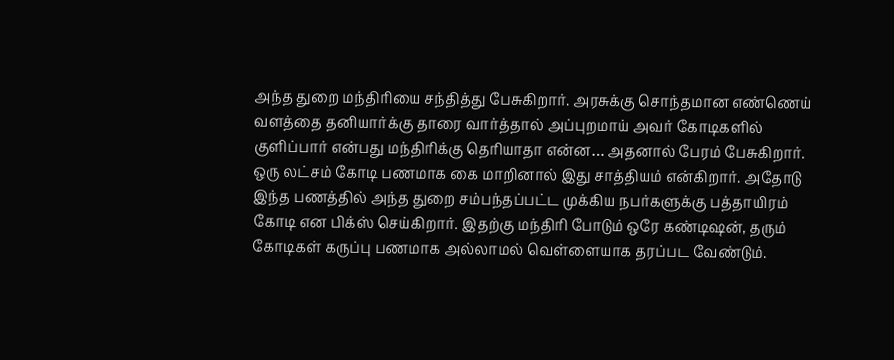அந்த துறை மந்திரியை சந்தித்து பேசுகிறார். அரசுக்கு சொந்தமான எண்ணெய் வளத்தை தனியார்க்கு தாரை வார்த்தால் அப்புறமாய் அவர் கோடிகளில் குளிப்பார் என்பது மந்திரிக்கு தெரியாதா என்ன… அதனால் பேரம் பேசுகிறார். ஒரு லட்சம் கோடி பணமாக கை மாறினால் இது சாத்தியம் என்கிறார். அதோடு இந்த பணத்தில் அந்த துறை சம்பந்தப்பட்ட முக்கிய நபர்களுக்கு பத்தாயிரம் கோடி என பிக்ஸ் செய்கிறார். இதற்கு மந்திரி போடும் ஒரே கண்டிஷன், தரும் கோடிகள் கருப்பு பணமாக அல்லாமல் வெள்ளையாக தரப்பட வேண்டும்.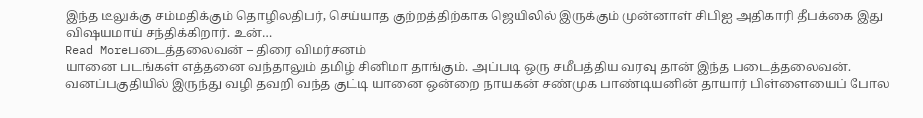இந்த டீலுக்கு சம்மதிக்கும் தொழிலதிபர், செய்யாத குற்றத்திற்காக ஜெயிலில் இருக்கும் முன்னாள் சிபிஐ அதிகாரி தீபக்கை இது விஷயமாய் சந்திக்கிறார். உன்…
Read Moreபடைத்தலைவன் – திரை விமர்சனம்
யானை படங்கள் எத்தனை வந்தாலும் தமிழ் சினிமா தாங்கும். அப்படி ஒரு சமீபத்திய வரவு தான் இந்த படைத்தலைவன். வனப்பகுதியில் இருந்து வழி தவறி வந்த குட்டி யானை ஒன்றை நாயகன் சண்முக பாண்டியனின் தாயார் பிள்ளையைப் போல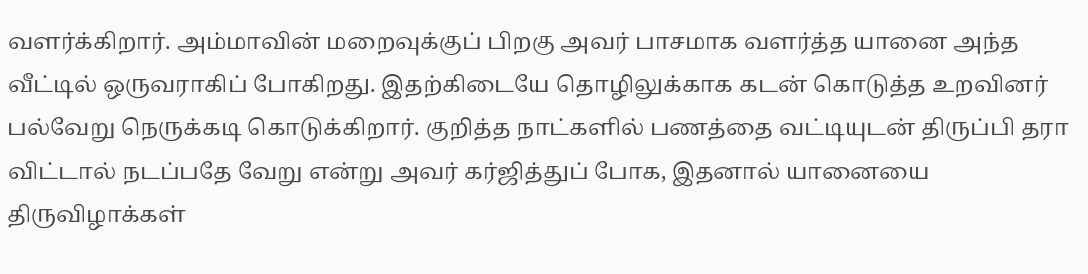வளர்க்கிறார். அம்மாவின் மறைவுக்குப் பிறகு அவர் பாசமாக வளர்த்த யானை அந்த வீட்டில் ஒருவராகிப் போகிறது. இதற்கிடையே தொழிலுக்காக கடன் கொடுத்த உறவினர் பல்வேறு நெருக்கடி கொடுக்கிறார். குறித்த நாட்களில் பணத்தை வட்டியுடன் திருப்பி தரா விட்டால் நடப்பதே வேறு என்று அவர் கர்ஜித்துப் போக, இதனால் யானையை திருவிழாக்கள்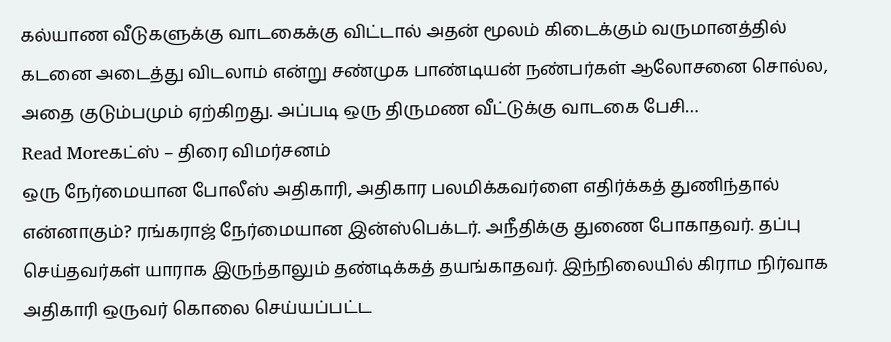கல்யாண வீடுகளுக்கு வாடகைக்கு விட்டால் அதன் மூலம் கிடைக்கும் வருமானத்தில் கடனை அடைத்து விடலாம் என்று சண்முக பாண்டியன் நண்பர்கள் ஆலோசனை சொல்ல, அதை குடும்பமும் ஏற்கிறது. அப்படி ஒரு திருமண வீட்டுக்கு வாடகை பேசி…
Read Moreகட்ஸ் – திரை விமர்சனம்
ஒரு நேர்மையான போலீஸ் அதிகாரி, அதிகார பலமிக்கவர்ளை எதிர்க்கத் துணிந்தால் என்னாகும்? ரங்கராஜ் நேர்மையான இன்ஸ்பெக்டர். அநீதிக்கு துணை போகாதவர். தப்பு செய்தவர்கள் யாராக இருந்தாலும் தண்டிக்கத் தயங்காதவர். இந்நிலையில் கிராம நிர்வாக அதிகாரி ஒருவர் கொலை செய்யப்பட்ட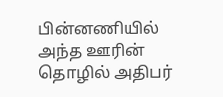பின்னணியில் அந்த ஊரின் தொழில் அதிபர்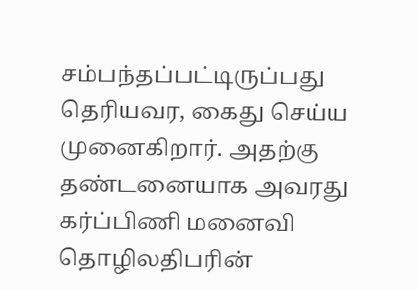சம்பந்தப்பட்டிருப்பது தெரியவர, கைது செய்ய முனைகிறார். அதற்கு தண்டனையாக அவரது கர்ப்பிணி மனைவி தொழிலதிபரின்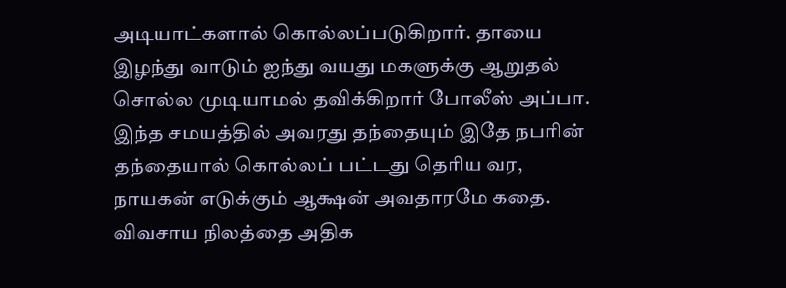அடியாட்களால் கொல்லப்படுகிறார். தாயை இழந்து வாடும் ஐந்து வயது மகளுக்கு ஆறுதல் சொல்ல முடியாமல் தவிக்கிறார் போலீஸ் அப்பா. இந்த சமயத்தில் அவரது தந்தையும் இதே நபரின் தந்தையால் கொல்லப் பட்டது தெரிய வர, நாயகன் எடுக்கும் ஆக்ஷன் அவதாரமே கதை. விவசாய நிலத்தை அதிக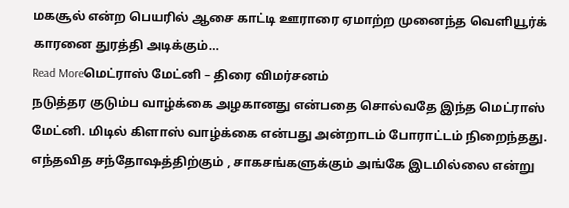மகசூல் என்ற பெயரில் ஆசை காட்டி ஊராரை ஏமாற்ற முனைந்த வெளியூர்க் காரனை துரத்தி அடிக்கும்…
Read Moreமெட்ராஸ் மேட்னி – திரை விமர்சனம்
நடுத்தர குடும்ப வாழ்க்கை அழகானது என்பதை சொல்வதே இந்த மெட்ராஸ் மேட்னி. மிடில் கிளாஸ் வாழ்க்கை என்பது அன்றாடம் போராட்டம் நிறைந்தது. எந்தவித சந்தோஷத்திற்கும் , சாகசங்களுக்கும் அங்கே இடமில்லை என்று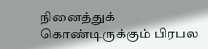நினைத்துக் கொண்டிருக்கும் பிரபல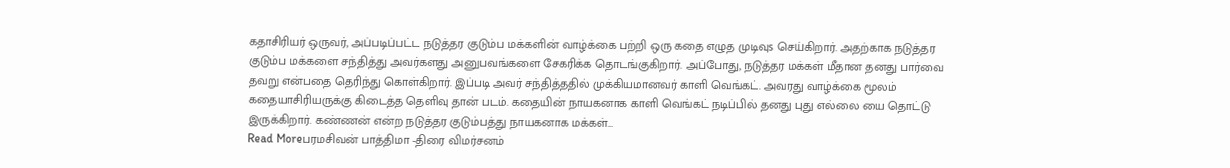கதாசிரியர் ஒருவர், அப்படிப்பட்ட நடுத்தர குடும்ப மக்களின் வாழ்க்கை பற்றி ஒரு கதை எழுத முடிவுs செய்கிறார். அதற்காக நடுத்தர குடும்ப மக்களை சந்தித்து அவர்களது அனுபவங்களை சேகரிக்க தொடங்குகிறார். அப்போது, நடுத்தர மக்கள் மீதான தனது பார்வை தவறு என்பதை தெரிந்து கொள்கிறார். இப்படி அவர் சந்தித்ததில் முக்கியமானவர் காளி வெங்கட். அவரது வாழ்க்கை மூலம் கதையாசிரியருக்கு கிடைத்த தெளிவு தான் படம். கதையின் நாயகனாக காளி வெங்கட் நடிப்பில் தனது புது எல்லை யை தொட்டு இருக்கிறார். கண்ணன் என்ற நடுத்தர குடும்பத்து நாயகனாக மக்கள்…
Read Moreபரமசிவன் பாத்திமா -திரை விமர்சனம்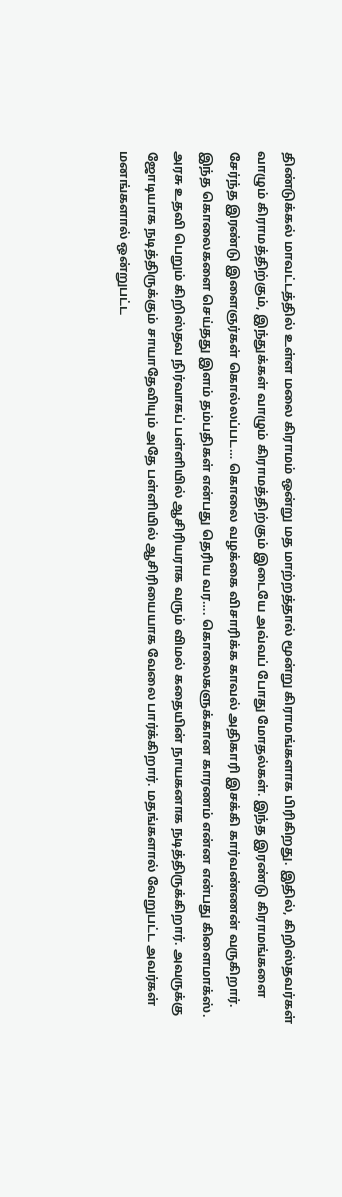திண்டுக்கல் மாவட்டத்தில் உள்ள மலை கிராமம் ஒன்று மத மாற்றத்தால் மூன்று கிராமங்களாக பிரிகிறது. இதில், கிறிஸ்தவர்கள் வாழும் கிராமத்திற்கும், இந்துக்கள் வாழும் கிராமத்திற்கும் இடையே அவ்வப் போது மோதல்கள். இந்த இரண்டு கிராமங்களை சேர்ந்த இரண்டு இளைஞர்கள் கொல்லப்பட… கொலை வழக்கை விசாரிக்க காவல் அதிகாரி இசக்கி கார்வண்ணன் வருகிறார். இந்த கொலைகளை செய்தது இளம் தம்பதிகள் என்பது தெரிய வர…. கொலைகளுக்கான காரணம் என்ன என்பது கிளைமாக்ஸ். அரசு உதவி பெறும் கிறிஸ்தவ நிர்வாகப் பள்ளியில் ஆசிரியராக வரும் விமல் கதையின் நாயகனாக நடித்திருக்கிறார். அவருக்கு ஜோடியாக நடித்திருக்கும் சாயாதேவியும் அதே பள்ளியில் ஆசிரியையாக வேலை பார்க்கிறார். மதங்களால் வேறுபட்ட அவர்கள் மனங்களால் ஒன்றுபட்ட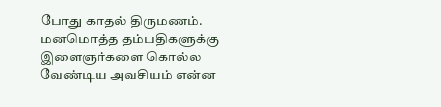போது காதல் திருமணம். மனமொத்த தம்பதிகளுக்கு இளைஞர்களை கொல்ல வேண்டிய அவசியம் என்ன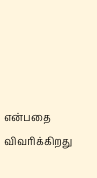என்பதை விவரிக்கிறது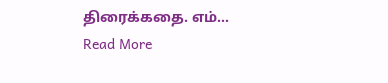திரைக்கதை. எம்…
Read More